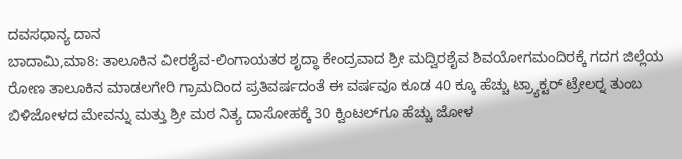ದವಸಧಾನ್ಯ ದಾನ
ಬಾದಾಮಿ,ಮಾ8: ತಾಲೂಕಿನ ವೀರಶೈವ-ಲಿಂಗಾಯತರ ಶೃದ್ಧಾ ಕೇಂದ್ರವಾದ ಶ್ರೀ ಮದ್ವಿರಶೈವ ಶಿವಯೋಗಮಂದಿರಕ್ಕೆ ಗದಗ ಜಿಲ್ಲೆಯ ರೋಣ ತಾಲೂಕಿನ ಮಾಡಲಗೇರಿ ಗ್ರಾಮದಿಂದ ಪ್ರತಿವರ್ಷದಂತೆ ಈ ವರ್ಷವೂ ಕೂಡ 40 ಕ್ಕೂ ಹೆಚ್ಚು ಟ್ರ್ಯಾಕ್ಟರ್ ಟ್ರೇಲರ್‍ನ ತುಂಬ ಬಿಳಿಜೋಳದ ಮೇವನ್ನು ಮತ್ತು ಶ್ರೀ ಮಠ ನಿತ್ಯ ದಾಸೋಹಕ್ಕೆ 30 ಕ್ವಿಂಟಲ್‍ಗೂ ಹೆಚ್ಚು ಜೋಳ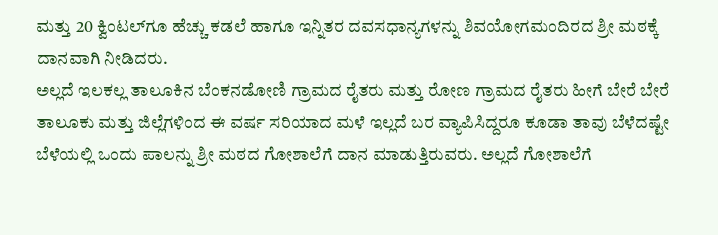ಮತ್ತು 20 ಕ್ವಿಂಟಲ್‍ಗೂ ಹೆಚ್ಚು ಕಡಲೆ ಹಾಗೂ ಇನ್ನಿತರ ದವಸಧಾನ್ಯಗಳನ್ನು ಶಿವಯೋಗಮಂದಿರದ ಶ್ರೀ ಮಠಕ್ಕೆ ದಾನವಾಗಿ ನೀಡಿದರು.
ಅಲ್ಲದೆ ಇಲಕಲ್ಲ ತಾಲೂಕಿನ ಬೆಂಕನಡೋಣಿ ಗ್ರಾಮದ ರೈತರು ಮತ್ತು ರೋಣ ಗ್ರಾಮದ ರೈತರು ಹೀಗೆ ಬೇರೆ ಬೇರೆ ತಾಲೂಕು ಮತ್ತು ಜಿಲ್ಲೆಗಳಿಂದ ಈ ವರ್ಷ ಸರಿಯಾದ ಮಳೆ ಇಲ್ಲದೆ ಬರ ವ್ಯಾಪಿಸಿದ್ದರೂ ಕೂಡಾ ತಾವು ಬೆಳೆದಷ್ಟೇ ಬೆಳೆಯಲ್ಲಿ ಒಂದು ಪಾಲನ್ನು ಶ್ರೀ ಮಠದ ಗೋಶಾಲೆಗೆ ದಾನ ಮಾಡುತ್ತಿರುವರು. ಅಲ್ಲದೆ ಗೋಶಾಲೆಗೆ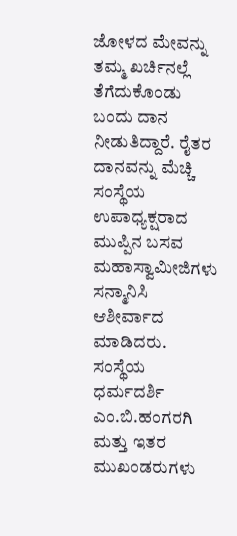ಜೋಳದ ಮೇವನ್ನು ತಮ್ಮ ಖರ್ಚಿನಲ್ಲೆ ತೆಗೆದುಕೊಂಡು ಬಂದು ದಾನ ನೀಡುತಿದ್ದಾರೆ. ರೈತರ ದಾನವನ್ನು ಮೆಚ್ಚಿ ಸಂಸ್ಥೆಯ ಉಪಾಧ್ಯಕ್ಷರಾದ ಮುಪ್ಪಿನ ಬಸವ ಮಹಾಸ್ವಾಮೀಜಿಗಳು ಸನ್ಮಾನಿಸಿ ಆಶೀರ್ವಾದ ಮಾಡಿದರು. ಸಂಸ್ಥೆಯ ಧರ್ಮದರ್ಶಿ ಎಂ.ಬಿ.ಹಂಗರಗಿ ಮತ್ತು ಇತರ ಮುಖಂಡರುಗಳು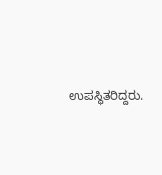ಉಪಸ್ಥಿತರಿದ್ದರು.